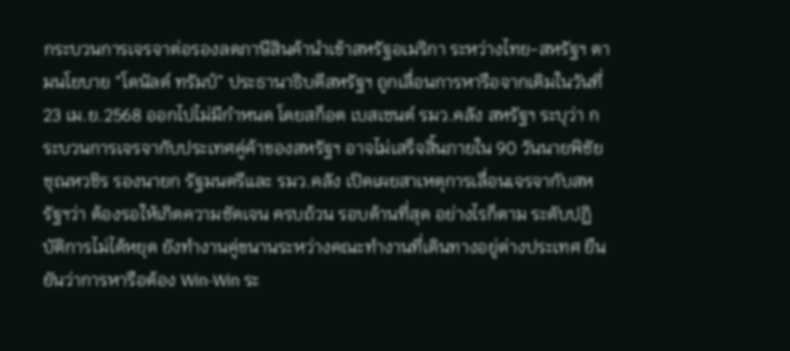กระบวนการเจรจาต่อรองลดภาษีสินค้านำเข้าสหรัฐอเมริกา ระหว่างไทย-สหรัฐฯ ตามนโยบาย “โดนัลด์ ทรัมป์” ประธานาธิบดีสหรัฐฯ ถูกเลื่อนการหารือจากเดิมในวันที่ 23 เม.ย.2568 ออกไปไม่มีกำหนด โดยสก็อต เบสเซนต์ รมว.คลัง สหรัฐฯ ระบุว่า กระบวนการเจรจากับประเทศคู่ค้าของสหรัฐฯ อาจไม่เสร็จสิ้นภายใน 90 วันนายพิชัย ชุณหวชิร รองนายก รัฐมนตรีและ รมว.คลัง เปิดเผยสาเหตุการเลื่อนเจรจากับสหรัฐฯว่า ต้องรอให้เกิดความชัดเจน ครบถ้วน รอบด้านที่สุด อย่างไรก็ตาม ระดับปฏิบัติการไม่ได้หยุด ยังทำงานคู่ขนานระหว่างคณะทำงานที่เดินทางอยู่ต่างประเทศ ยืนยันว่าการหารือต้อง Win-Win ระ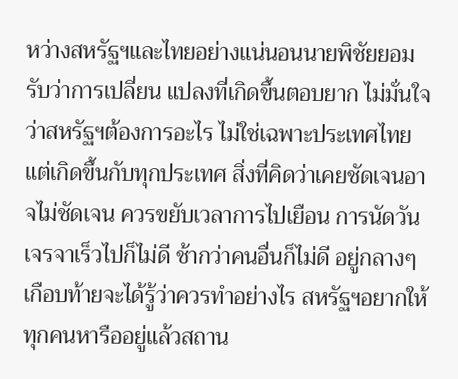หว่างสหรัฐฯและไทยอย่างแน่นอนนายพิชัยยอมรับว่าการเปลี่ยน แปลงที่เกิดขึ้นตอบยาก ไม่มั่นใจว่าสหรัฐฯต้องการอะไร ไม่ใช่เฉพาะประเทศไทย แต่เกิดขึ้นกับทุกประเทศ สิ่งที่คิดว่าเคยชัดเจนอาจไม่ชัดเจน ควรขยับเวลาการไปเยือน การนัดวันเจรจาเร็วไปก็ไม่ดี ช้ากว่าคนอื่นก็ไม่ดี อยู่กลางๆเกือบท้ายจะได้รู้ว่าควรทำอย่างไร สหรัฐฯอยากให้ทุกคนหารืออยู่แล้วสถาน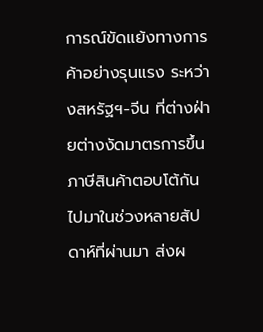การณ์ขัดแย้งทางการค้าอย่างรุนแรง ระหว่างสหรัฐฯ-จีน ที่ต่างฝ่ายต่างงัดมาตรการขึ้นภาษีสินค้าตอบโต้กันไปมาในช่วงหลายสัปดาห์ที่ผ่านมา ส่งผ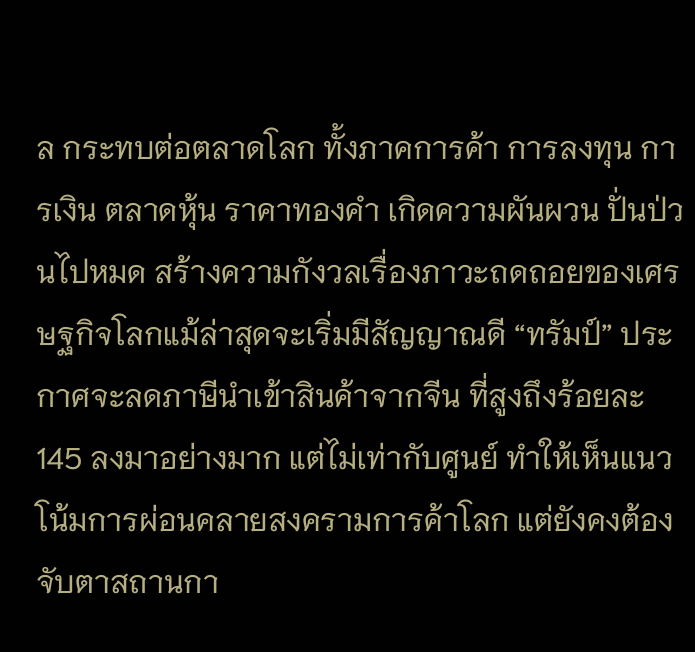ล กระทบต่อตลาดโลก ทั้งภาคการค้า การลงทุน การเงิน ตลาดหุ้น ราคาทองคำ เกิดความผันผวน ปั่นป่วนไปหมด สร้างความกังวลเรื่องภาวะถดถอยของเศรษฐกิจโลกแม้ล่าสุดจะเริ่มมีสัญญาณดี “ทรัมป์” ประกาศจะลดภาษีนำเข้าสินค้าจากจีน ที่สูงถึงร้อยละ 145 ลงมาอย่างมาก แต่ไม่เท่ากับศูนย์ ทำให้เห็นแนวโน้มการผ่อนคลายสงครามการค้าโลก แต่ยังคงต้องจับตาสถานกา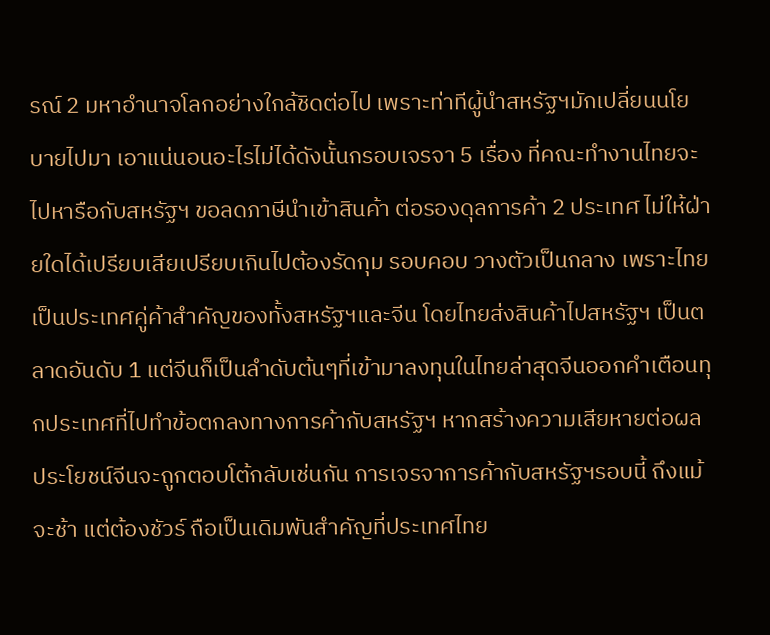รณ์ 2 มหาอำนาจโลกอย่างใกล้ชิดต่อไป เพราะท่าทีผู้นำสหรัฐฯมักเปลี่ยนนโยบายไปมา เอาแน่นอนอะไรไม่ได้ดังนั้นกรอบเจรจา 5 เรื่อง ที่คณะทำงานไทยจะไปหารือกับสหรัฐฯ ขอลดภาษีนำเข้าสินค้า ต่อรองดุลการค้า 2 ประเทศ ไม่ให้ฝ่ายใดได้เปรียบเสียเปรียบเกินไปต้องรัดกุม รอบคอบ วางตัวเป็นกลาง เพราะไทยเป็นประเทศคู่ค้าสำคัญของทั้งสหรัฐฯและจีน โดยไทยส่งสินค้าไปสหรัฐฯ เป็นตลาดอันดับ 1 แต่จีนก็เป็นลำดับต้นๆที่เข้ามาลงทุนในไทยล่าสุดจีนออกคำเตือนทุกประเทศที่ไปทำข้อตกลงทางการค้ากับสหรัฐฯ หากสร้างความเสียหายต่อผลประโยชน์จีนจะถูกตอบโต้กลับเช่นกัน การเจรจาการค้ากับสหรัฐฯรอบนี้ ถึงแม้จะช้า แต่ต้องชัวร์ ถือเป็นเดิมพันสำคัญที่ประเทศไทย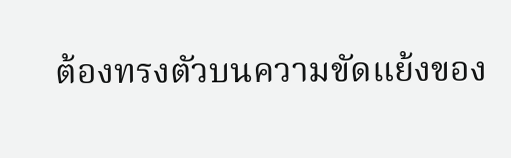ต้องทรงตัวบนความขัดแย้งของ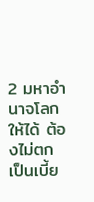2 มหาอำนาจโลกให้ได้ ต้องไม่ตกเป็นเบี้ย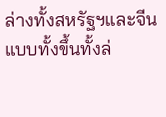ล่างทั้งสหรัฐฯและจีนแบบทั้งขึ้นทั้งล่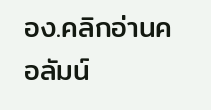อง.คลิกอ่านคอลัมน์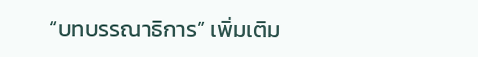“บทบรรณาธิการ” เพิ่มเติม